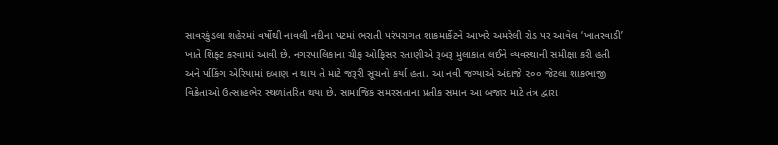સાવરકુંડલા શહેરમાં વર્ષોથી નાવલી નદીના પટમાં ભરાતી પરંપરાગત શાકમાર્કેટને આખરે અમરેલી રોડ પર આવેલ ‘ખાતરવાડી’ ખાતે શિફ્ટ કરવામાં આવી છે. નગરપાલિકાના ચીફ ઓફિસર રતાણીએ રૂબરૂ મુલાકાત લઈને વ્યવસ્થાની સમીક્ષા કરી હતી અને ર્પાકિંગ એરિયામાં દબાણ ન થાય તે માટે જરૂરી સૂચનો કર્યા હતા. આ નવી જગ્યાએ અંદાજે ૨૦૦ જેટલા શાકભાજી વિક્રેતાઓ ઉત્સાહભેર સ્થળાંતરિત થયા છે. સામાજિક સમરસતાના પ્રતીક સમાન આ બજાર માટે તંત્ર દ્વારા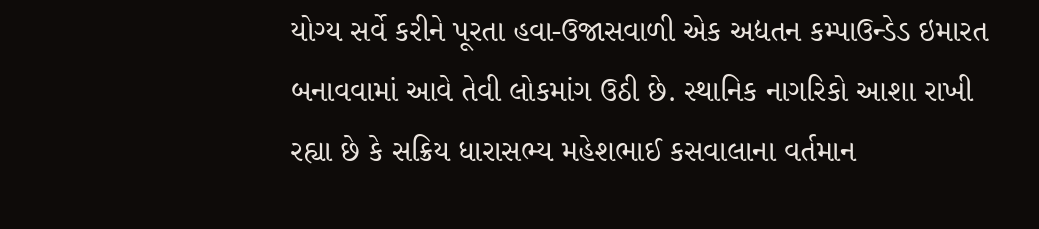યોગ્ય સર્વે કરીને પૂરતા હવા-ઉજાસવાળી એક અદ્યતન કમ્પાઉન્ડેડ ઇમારત બનાવવામાં આવે તેવી લોકમાંગ ઉઠી છે. સ્થાનિક નાગરિકો આશા રાખી રહ્યા છે કે સક્રિય ધારાસભ્ય મહેશભાઈ કસવાલાના વર્તમાન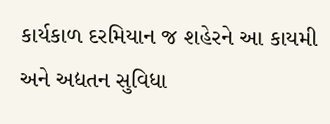કાર્યકાળ દરમિયાન જ શહેરને આ કાયમી અને અદ્યતન સુવિધા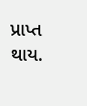પ્રાપ્ત થાય.